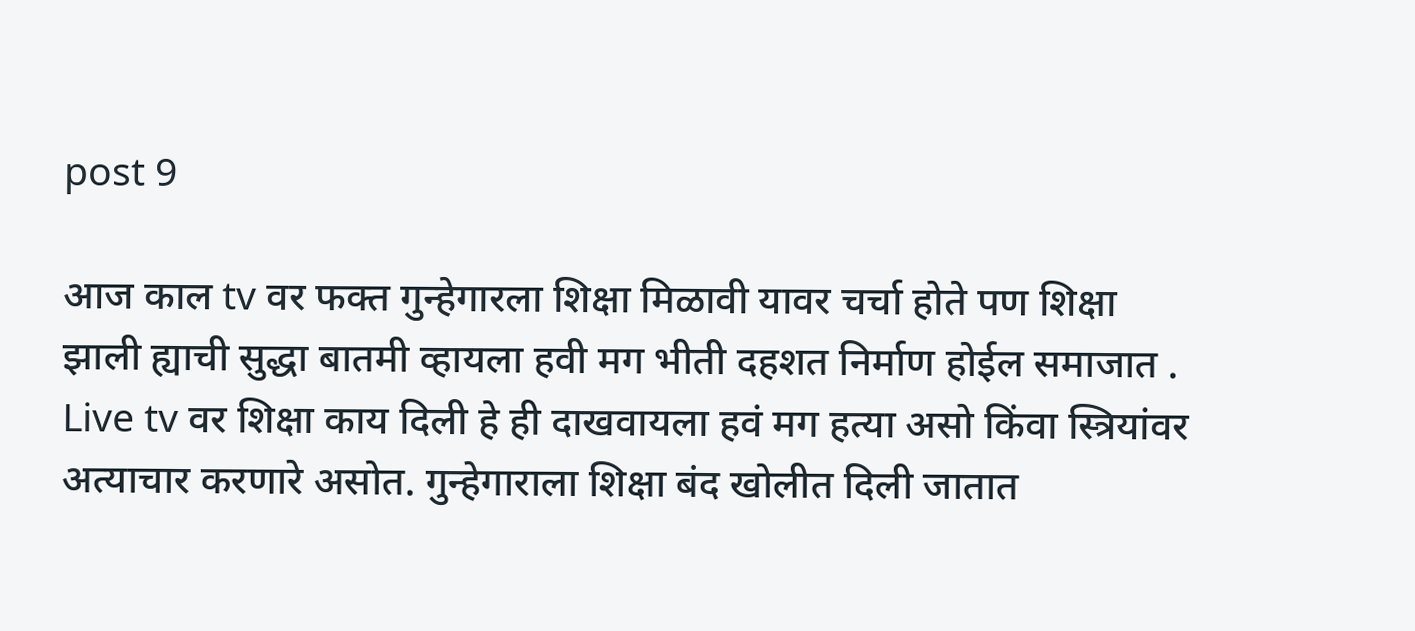post 9

आज काल tv वर फक्त गुन्हेगारला शिक्षा मिळावी यावर चर्चा होते पण शिक्षा झाली ह्याची सुद्धा बातमी व्हायला हवी मग भीती दहशत निर्माण होईल समाजात . Live tv वर शिक्षा काय दिली हे ही दाखवायला हवं मग हत्या असो किंवा स्त्रियांवर अत्याचार करणारे असोत. गुन्हेगाराला शिक्षा बंद खोलीत दिली जातात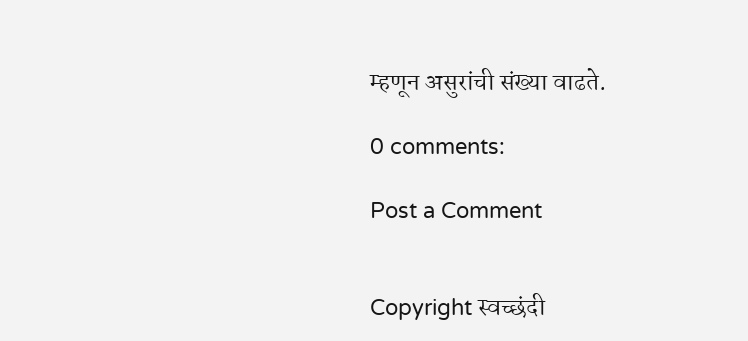म्हणून असुरांची संख्या वाढते.

0 comments:

Post a Comment


Copyright स्वच्छंदी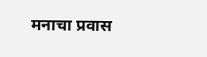मनाचा प्रवास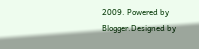2009. Powered by Blogger.Designed by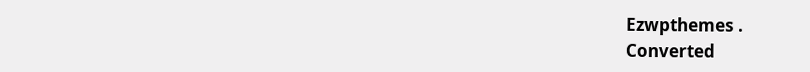Ezwpthemes .
Converted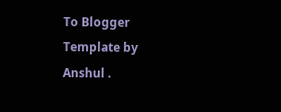To Blogger Template by Anshul .